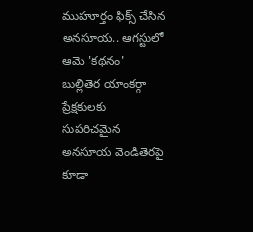ముహూర్తం ఫిక్స్ చేసిన అనసూయ.. ఆగస్టులో ఆమె 'కథనం'
బుల్లితెర యాంకర్గా ప్రేక్షకులకు సుపరిచమైన అనసూయ వెండితెరపై కూడా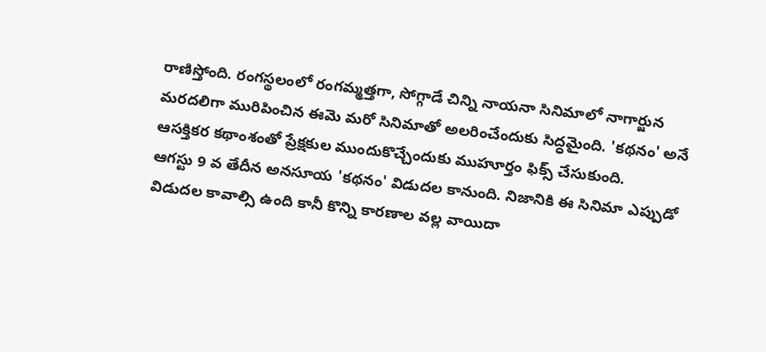రాణిస్తోంది. రంగస్థలంలో రంగమ్మత్తగా, సోగ్గాడే చిన్ని నాయనా సినిమాలో నాగార్జున మరదలిగా మురిపించిన ఈమె మరో సినిమాతో అలరించేందుకు సిద్ధమైంది. 'కథనం' అనే ఆసక్తికర కథాంశంతో ప్రేక్షకుల ముందుకొచ్చేందుకు ముహూర్తం ఫిక్స్ చేసుకుంది.
ఆగస్టు 9 వ తేదీన అనసూయ 'కథనం' విడుదల కానుంది. నిజానికి ఈ సినిమా ఎప్పుడో విడుదల కావాల్సి ఉంది కానీ కొన్ని కారణాల వల్ల వాయిదా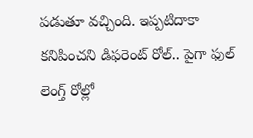పడుతూ వచ్చింది. ఇప్పటిదాకా కనిపించని డిఫరెంట్ రోల్.. పైగా ఫుల్ లెంగ్త్ రోల్లో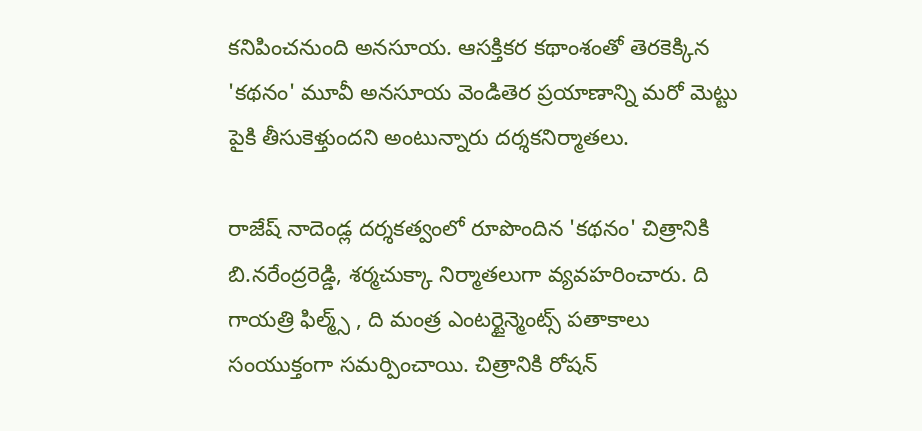కనిపించనుంది అనసూయ. ఆసక్తికర కథాంశంతో తెరకెక్కిన 'కథనం' మూవీ అనసూయ వెండితెర ప్రయాణాన్ని మరో మెట్టు పైకి తీసుకెళ్తుందని అంటున్నారు దర్శకనిర్మాతలు.

రాజేష్ నాదెండ్ల దర్శకత్వంలో రూపొందిన 'కథనం' చిత్రానికి బి.నరేంద్రరెడ్డి, శర్మచుక్కా నిర్మాతలుగా వ్యవహరించారు. ది గాయత్రి ఫిల్మ్స్ , ది మంత్ర ఎంటర్టైన్మెంట్స్ పతాకాలు సంయుక్తంగా సమర్పించాయి. చిత్రానికి రోషన్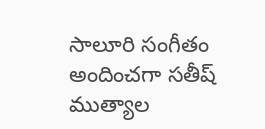సాలూరి సంగీతం అందించగా సతీష్ ముత్యాల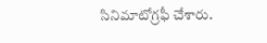సినిమాటోగ్రఫీ చేశారు.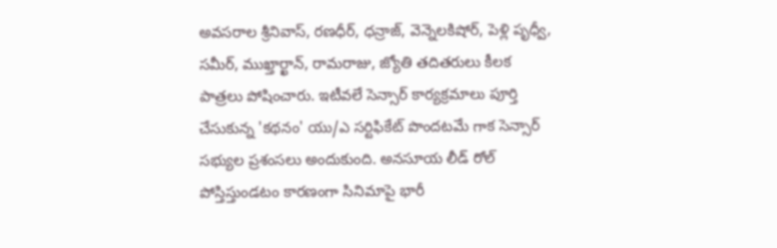అవసరాల శ్రీనివాస్, రణధీర్, ధన్రాజ్, వెన్నెలకిషోర్, పెళ్లి పృధ్వీ, సమీర్, ముఖ్తార్ఖాన్, రామరాజు, జ్యోతి తదితరులు కీలక పాత్రలు పోషించారు. ఇటీవలే సెన్సార్ కార్యక్రమాలు పూర్తి చేసుకున్న 'కథనం' యు/ఎ సర్టిఫికేట్ పొందటమే గాక సెన్సార్ సభ్యుల ప్రశంసలు అందుకుంది. అనసూయ లీడ్ రోల్ పోస్తిస్తుండటం కారణంగా సినిమాపై భారీ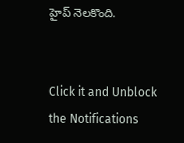హైప్ నెలకొంది.


Click it and Unblock the Notifications